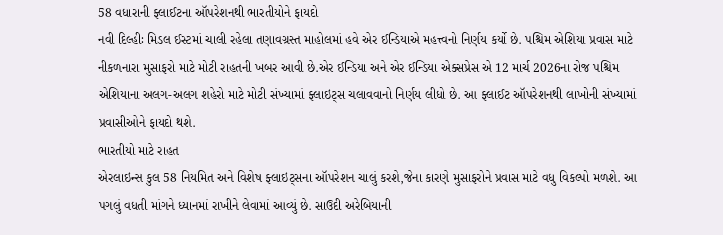58 વધારાની ફ્લાઈટના ઑપરેશનથી ભારતીયોને ફાયદો
નવી દિલ્હીઃ મિડલ ઈસ્ટમાં ચાલી રહેલા તણાવગ્રસ્ત માહોલમાં હવે એર ઈન્ડિયાએ મહત્ત્વનો નિર્ણય કર્યો છે. પશ્ચિમ એશિયા પ્રવાસ માટે નીકળનારા મુસાફરો માટે મોટી રાહતની ખબર આવી છે.એર ઈન્ડિયા અને એર ઈન્ડિયા એક્સપ્રેસ એ 12 માર્ચ 2026ના રોજ પશ્ચિમ એશિયાના અલગ-અલગ શહેરો માટે મોટી સંખ્યામાં ફ્લાઇટ્સ ચલાવવાનો નિર્ણય લીધો છે. આ ફ્લાઈટ ઑપરેશનથી લાખોની સંખ્યામાં પ્રવાસીઓને ફાયદો થશે.
ભારતીયો માટે રાહત
એરલાઇન્સ કુલ 58 નિયમિત અને વિશેષ ફ્લાઇટ્સના ઑપરેશન ચાલું કરશે,જેના કારણે મુસાફરોને પ્રવાસ માટે વધુ વિકલ્પો મળશે. આ પગલું વધતી માંગને ધ્યાનમાં રાખીને લેવામાં આવ્યું છે. સાઉદી અરેબિયાની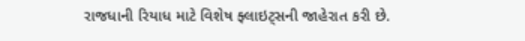રાજધાની રિયાધ માટે વિશેષ ફ્લાઇટ્સની જાહેરાત કરી છે.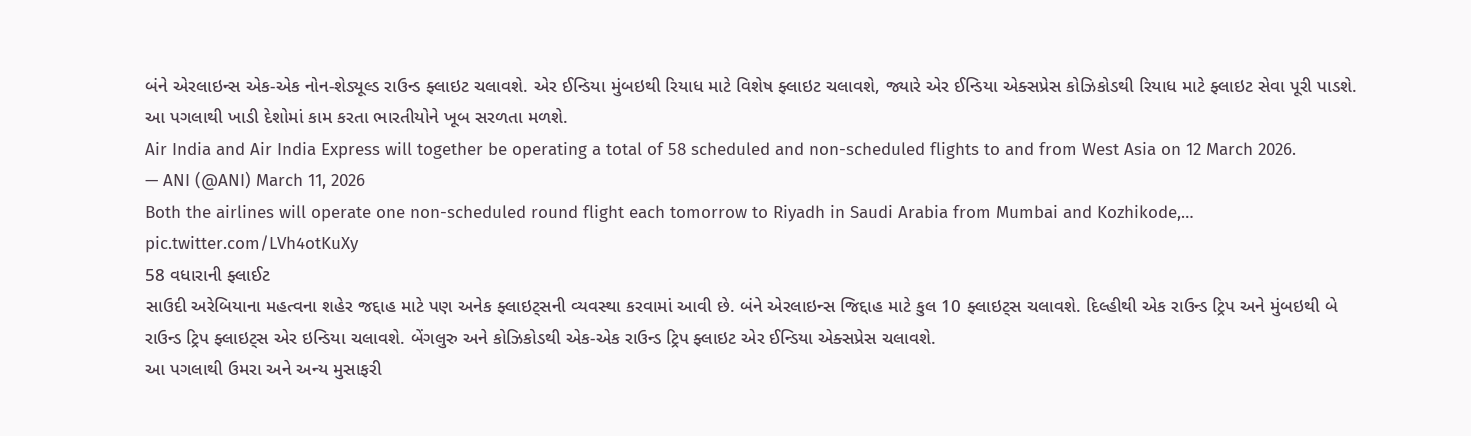બંને એરલાઇન્સ એક-એક નોન-શેડ્યૂલ્ડ રાઉન્ડ ફ્લાઇટ ચલાવશે. એર ઈન્ડિયા મુંબઇથી રિયાધ માટે વિશેષ ફ્લાઇટ ચલાવશે, જ્યારે એર ઈન્ડિયા એક્સપ્રેસ કોઝિકોડથી રિયાધ માટે ફ્લાઇટ સેવા પૂરી પાડશે. આ પગલાથી ખાડી દેશોમાં કામ કરતા ભારતીયોને ખૂબ સરળતા મળશે.
Air India and Air India Express will together be operating a total of 58 scheduled and non-scheduled flights to and from West Asia on 12 March 2026.
— ANI (@ANI) March 11, 2026
Both the airlines will operate one non-scheduled round flight each tomorrow to Riyadh in Saudi Arabia from Mumbai and Kozhikode,… pic.twitter.com/LVh4otKuXy
58 વધારાની ફ્લાઈટ
સાઉદી અરેબિયાના મહત્વના શહેર જદ્દાહ માટે પણ અનેક ફ્લાઇટ્સની વ્યવસ્થા કરવામાં આવી છે. બંને એરલાઇન્સ જિદ્દાહ માટે કુલ 10 ફ્લાઇટ્સ ચલાવશે. દિલ્હીથી એક રાઉન્ડ ટ્રિપ અને મુંબઇથી બે રાઉન્ડ ટ્રિપ ફ્લાઇટ્સ એર ઇન્ડિયા ચલાવશે. બેંગલુરુ અને કોઝિકોડથી એક-એક રાઉન્ડ ટ્રિપ ફ્લાઇટ એર ઈન્ડિયા એક્સપ્રેસ ચલાવશે.
આ પગલાથી ઉમરા અને અન્ય મુસાફરી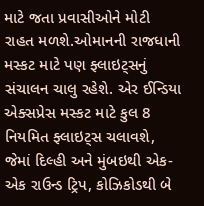માટે જતા પ્રવાસીઓને મોટી રાહત મળશે.ઓમાનની રાજધાની મસ્કટ માટે પણ ફ્લાઇટ્સનું સંચાલન ચાલુ રહેશે. એર ઈન્ડિયા એક્સપ્રેસ મસ્કટ માટે કુલ 8 નિયમિત ફ્લાઇટ્સ ચલાવશે, જેમાં દિલ્હી અને મુંબઇથી એક-એક રાઉન્ડ ટ્રિપ, કોઝિકોડથી બે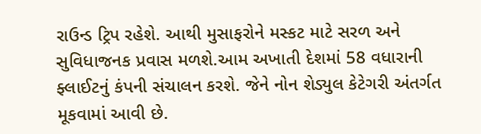રાઉન્ડ ટ્રિપ રહેશે. આથી મુસાફરોને મસ્કટ માટે સરળ અને સુવિધાજનક પ્રવાસ મળશે.આમ અખાતી દેશમાં 58 વધારાની ફ્લાઈટનું કંપની સંચાલન કરશે. જેને નોન શેડ્યુલ કેટેગરી અંતર્ગત મૂકવામાં આવી છે.